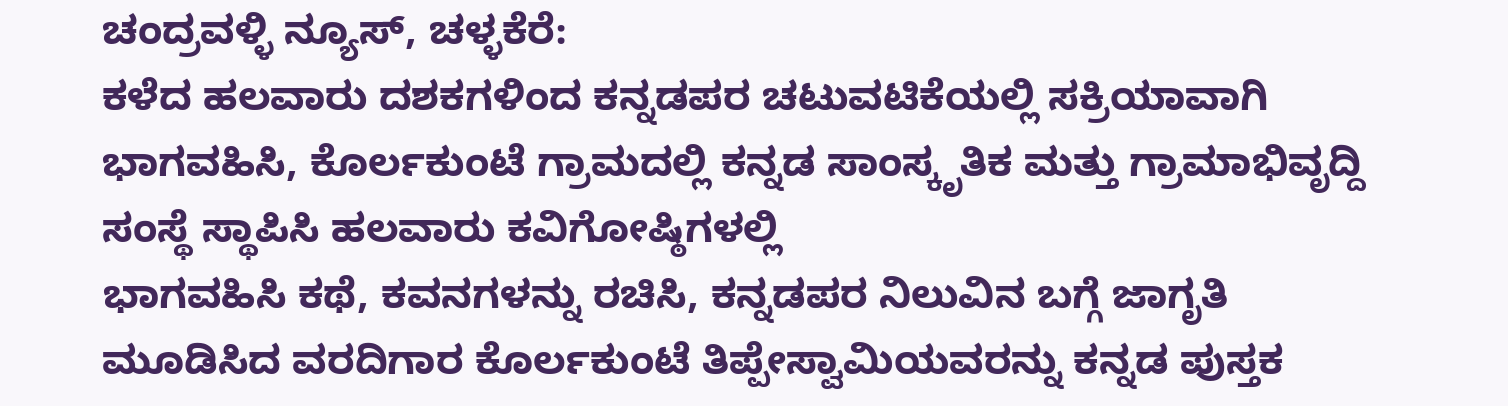ಚಂದ್ರವಳ್ಳಿ ನ್ಯೂಸ್, ಚಳ್ಳಕೆರೆ:
ಕಳೆದ ಹಲವಾರು ದಶಕಗಳಿಂದ ಕನ್ನಡಪರ ಚಟುವಟಿಕೆಯಲ್ಲಿ ಸಕ್ರಿಯಾವಾಗಿ ಭಾಗವಹಿಸಿ, ಕೊರ್ಲಕುಂಟೆ ಗ್ರಾಮದಲ್ಲಿ ಕನ್ನಡ ಸಾಂಸ್ಕೃತಿಕ ಮತ್ತು ಗ್ರಾಮಾಭಿವೃದ್ದಿ ಸಂಸ್ಥೆ ಸ್ಥಾಪಿಸಿ ಹಲವಾರು ಕವಿಗೋಷ್ಠಿಗಳಲ್ಲಿ
ಭಾಗವಹಿಸಿ ಕಥೆ, ಕವನಗಳನ್ನು ರಚಿಸಿ, ಕನ್ನಡಪರ ನಿಲುವಿನ ಬಗ್ಗೆ ಜಾಗೃತಿ ಮೂಡಿಸಿದ ವರದಿಗಾರ ಕೊರ್ಲಕುಂಟೆ ತಿಪ್ಪೇಸ್ವಾಮಿಯವರನ್ನು ಕನ್ನಡ ಪುಸ್ತಕ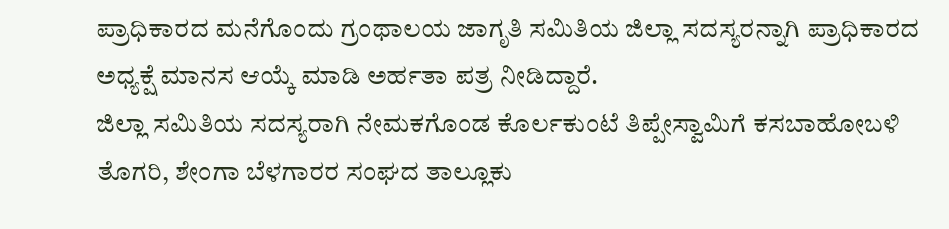ಪ್ರಾಧಿಕಾರದ ಮನೆಗೊಂದು ಗ್ರಂಥಾಲಯ ಜಾಗೃತಿ ಸಮಿತಿಯ ಜಿಲ್ಲಾ ಸದಸ್ಯರನ್ನಾಗಿ ಪ್ರಾಧಿಕಾರದ ಅಧ್ಯಕ್ಷೆ ಮಾನಸ ಆಯ್ಕೆ ಮಾಡಿ ಅರ್ಹತಾ ಪತ್ರ ನೀಡಿದ್ದಾರೆ.
ಜಿಲ್ಲಾ ಸಮಿತಿಯ ಸದಸ್ಯರಾಗಿ ನೇಮಕಗೊಂಡ ಕೊರ್ಲಕುಂಟೆ ತಿಪ್ಪೇಸ್ವಾಮಿಗೆ ಕಸಬಾಹೋಬಳಿ ತೊಗರಿ, ಶೇಂಗಾ ಬೆಳಗಾರರ ಸಂಘದ ತಾಲ್ಲೂಕು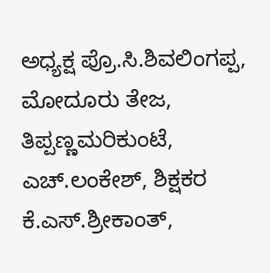ಅಧ್ಯಕ್ಷ ಪ್ರೊ.ಸಿ.ಶಿವಲಿಂಗಪ್ಪ, ಮೋದೂರು ತೇಜ, ತಿಪ್ಪಣ್ಣಮರಿಕುಂಟೆ, ಎಚ್.ಲಂಕೇಶ್, ಶಿಕ್ಷಕರ ಕೆ.ಎಸ್.ಶ್ರೀಕಾಂತ್,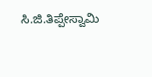ಸಿ.ಜಿ.ತಿಪ್ಪೇಸ್ವಾಮಿ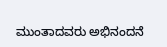ಮುಂತಾದವರು ಅಭಿನಂದನೆ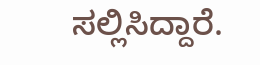ಸಲ್ಲಿಸಿದ್ದಾರೆ.